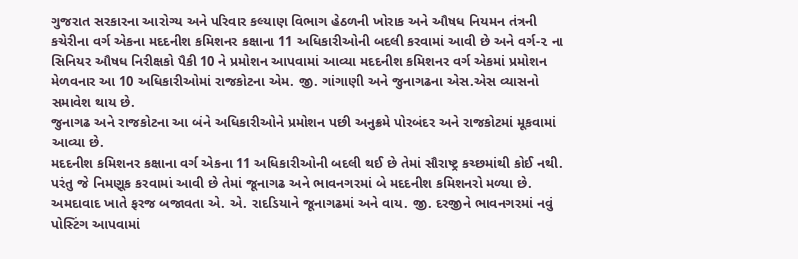ગુજરાત સરકારના આરોગ્ય અને પરિવાર કલ્યાણ વિભાગ હેઠળની ખોરાક અને ઔષધ નિયમન તંત્રની કચેરીના વર્ગ એકના મદદનીશ કમિશનર કક્ષાના 11 અધિકારીઓની બદલી કરવામાં આવી છે અને વર્ગ-૨ ના સિનિયર ઔષધ નિરીક્ષકો પૈકી 10 ને પ્રમોશન આપવામાં આવ્યા મદદનીશ કમિશનર વર્ગ એકમાં પ્રમોશન મેળવનાર આ 10 અધિકારીઓમાં રાજકોટના એમ. જી. ગાંગાણી અને જુનાગઢના એસ.એસ વ્યાસનો સમાવેશ થાય છે.
જુનાગઢ અને રાજકોટના આ બંને અધિકારીઓને પ્રમોશન પછી અનુક્રમે પોરબંદર અને રાજકોટમાં મૂકવામાં આવ્યા છે.
મદદનીશ કમિશનર કક્ષાના વર્ગ એકના 11 અધિકારીઓની બદલી થઈ છે તેમાં સૌરાષ્ટ્ર કચ્છમાંથી કોઈ નથી. પરંતુ જે નિમણૂક કરવામાં આવી છે તેમાં જૂનાગઢ અને ભાવનગરમાં બે મદદનીશ કમિશનરો મળ્યા છે. અમદાવાદ ખાતે ફરજ બજાવતા એ. એ. રાદડિયાને જૂનાગઢમાં અને વાય. જી. દરજીને ભાવનગરમાં નવું પોસ્ટિંગ આપવામાં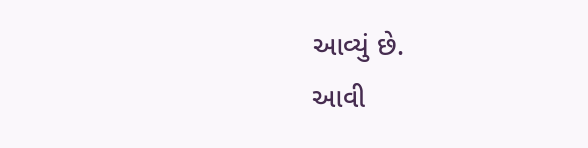આવ્યું છે.
આવી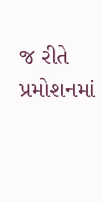જ રીતે પ્રમોશનમાં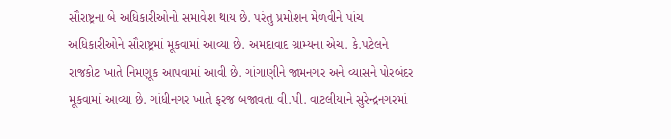સૌરાષ્ટ્રના બે અધિકારીઓનો સમાવેશ થાય છે. પરંતુ પ્રમોશન મેળવીને પાંચ અધિકારીઓને સૌરાષ્ટ્રમાં મૂકવામાં આવ્યા છે. અમદાવાદ ગ્રામ્યના એચ. કે.પટેલને રાજકોટ ખાતે નિમણૂક આપવામાં આવી છે. ગાંગાણીને જામનગર અને વ્યાસને પોરબંદર મૂકવામાં આવ્યા છે. ગાંધીનગર ખાતે ફરજ બજાવતા વી.પી. વાટલીયાને સુરેન્દ્રનગરમાં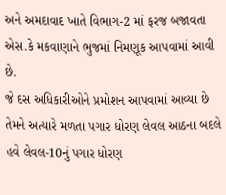અને અમદાવાદ ખાતે વિભાગ-2 માં ફરજ બજાવતા એસ.કે મકવાણાને ભુજમાં નિમણૂક આપવામાં આવી છે.
જે દસ અધિકારીઓને પ્રમોશન આપવામાં આવ્યા છે તેમને અત્યારે મળતા પગાર ધોરણ લેવલ આઠના બદલે હવે લેવલ-10નું પગાર ધોરણ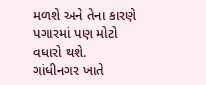મળશે અને તેના કારણે પગારમાં પણ મોટો વધારો થશે.
ગાંધીનગર ખાતે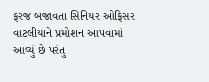ફરજ બજાવતા સિનિયર ઓફિસર વાટલીયાને પ્રમોશન આપવામાં આવ્યું છે પરંતુ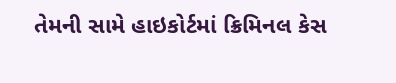તેમની સામે હાઇકોર્ટમાં ક્રિમિનલ કેસ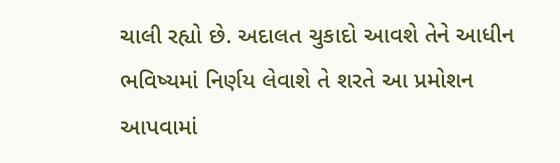ચાલી રહ્યો છે. અદાલત ચુકાદો આવશે તેને આધીન ભવિષ્યમાં નિર્ણય લેવાશે તે શરતે આ પ્રમોશન આપવામાં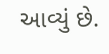આવ્યું છે.